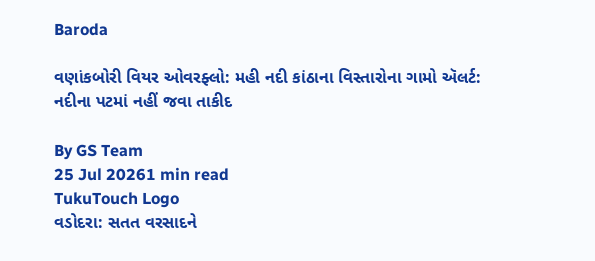Baroda

વણાંકબોરી વિયર ઓવરફ્લો: મહી નદી કાંઠાના વિસ્તારોના ગામો ઍલર્ટ: નદીના પટમાં નહીં જવા તાકીદ

By GS Team
25 Jul 20261 min read
TukuTouch Logo
વડોદરા: સતત વરસાદને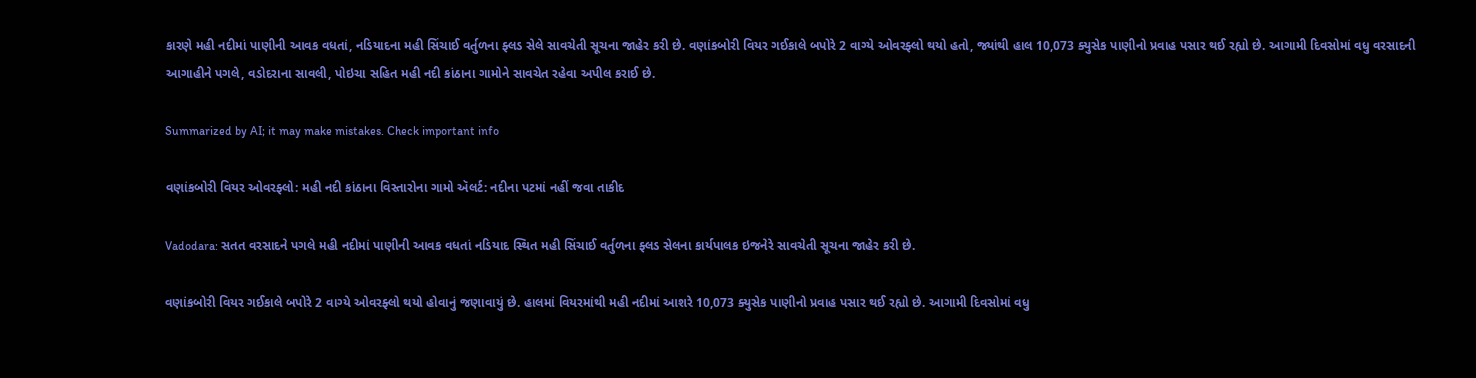કારણે મહી નદીમાં પાણીની આવક વધતાં, નડિયાદના મહી સિંચાઈ વર્તુળના ફ્લડ સેલે સાવચેતી સૂચના જાહેર કરી છે. વણાંકબોરી વિયર ગઈકાલે બપોરે 2 વાગ્યે ઓવરફ્લો થયો હતો, જ્યાંથી હાલ 10,073 ક્યુસેક પાણીનો પ્રવાહ પસાર થઈ રહ્યો છે. આગામી દિવસોમાં વધુ વરસાદની આગાહીને પગલે, વડોદરાના સાવલી, પોઇચા સહિત મહી નદી કાંઠાના ગામોને સાવચેત રહેવા અપીલ કરાઈ છે.

Summarized by AI; it may make mistakes. Check important info

વણાંકબોરી વિયર ઓવરફ્લો: મહી નદી કાંઠાના વિસ્તારોના ગામો ઍલર્ટ: નદીના પટમાં નહીં જવા તાકીદ

Vadodara: સતત વરસાદને પગલે મહી નદીમાં પાણીની આવક વધતાં નડિયાદ સ્થિત મહી સિંચાઈ વર્તુળના ફ્લડ સેલના કાર્યપાલક ઇજનેરે સાવચેતી સૂચના જાહેર કરી છે.

વણાંકબોરી વિયર ગઈકાલે બપોરે 2 વાગ્યે ઓવરફ્લો થયો હોવાનું જણાવાયું છે. હાલમાં વિયરમાંથી મહી નદીમાં આશરે 10,073 ક્યુસેક પાણીનો પ્રવાહ પસાર થઈ રહ્યો છે. આગામી દિવસોમાં વધુ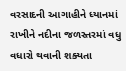વરસાદની આગાહીને ધ્યાનમાં રાખીને નદીના જળસ્તરમાં વધુ વધારો થવાની શક્યતા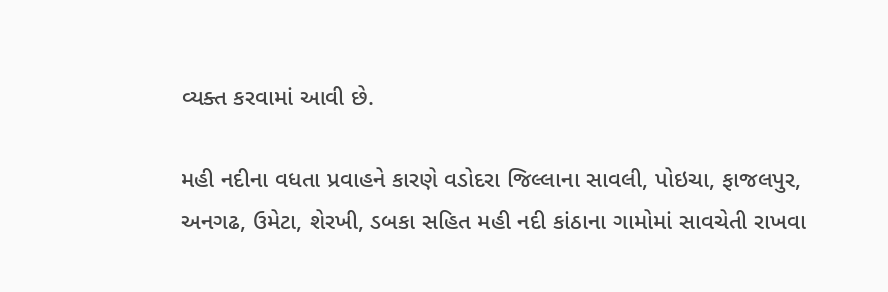વ્યક્ત કરવામાં આવી છે.

મહી નદીના વધતા પ્રવાહને કારણે વડોદરા જિલ્લાના સાવલી, પોઇચા, ફાજલપુર, અનગઢ, ઉમેટા, શેરખી, ડબકા સહિત મહી નદી કાંઠાના ગામોમાં સાવચેતી રાખવા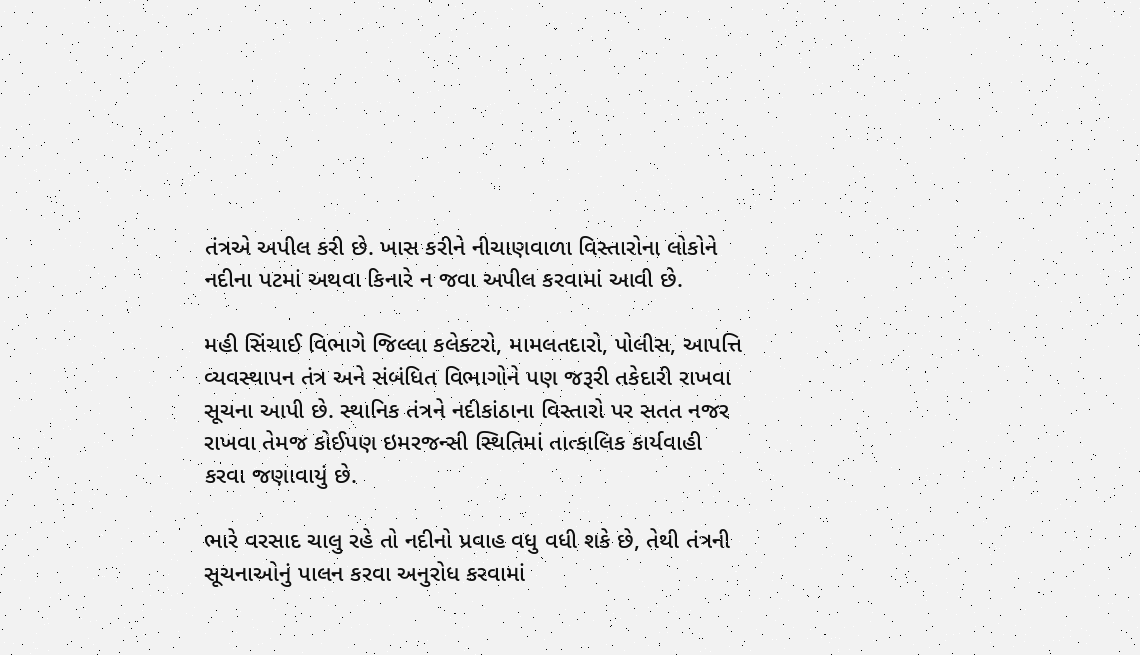તંત્રએ અપીલ કરી છે. ખાસ કરીને નીચાણવાળા વિસ્તારોના લોકોને નદીના પટમાં અથવા કિનારે ન જવા અપીલ કરવામાં આવી છે.

મહી સિંચાઈ વિભાગે જિલ્લા કલેક્ટરો, મામલતદારો, પોલીસ, આપત્તિ વ્યવસ્થાપન તંત્ર અને સંબંધિત વિભાગોને પણ જરૂરી તકેદારી રાખવા સૂચના આપી છે. સ્થાનિક તંત્રને નદીકાંઠાના વિસ્તારો પર સતત નજર રાખવા તેમજ કોઈપણ ઇમરજન્સી સ્થિતિમાં તાત્કાલિક કાર્યવાહી કરવા જણાવાયું છે.

ભારે વરસાદ ચાલુ રહે તો નદીનો પ્રવાહ વધુ વધી શકે છે, તેથી તંત્રની સૂચનાઓનું પાલન કરવા અનુરોધ કરવામાં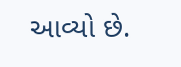આવ્યો છે.